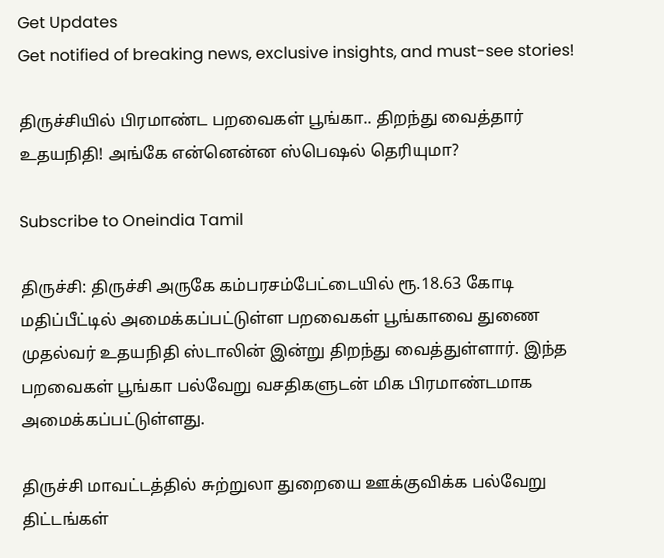Get Updates
Get notified of breaking news, exclusive insights, and must-see stories!

திருச்சியில் பிரமாண்ட பறவைகள் பூங்கா.. திறந்து வைத்தார் உதயநிதி! அங்கே என்னென்ன ஸ்பெஷல் தெரியுமா?

Subscribe to Oneindia Tamil

திருச்சி: திருச்சி அருகே கம்பரசம்பேட்டையில் ரூ.18.63 கோடி மதிப்பீட்டில் அமைக்கப்பட்டுள்ள பறவைகள் பூங்காவை துணை முதல்வர் உதயநிதி ஸ்டாலின் இன்று திறந்து வைத்துள்ளார். இந்த பறவைகள் பூங்கா பல்வேறு வசதிகளுடன் மிக பிரமாண்டமாக அமைக்கப்பட்டுள்ளது.

திருச்சி மாவட்டத்தில் சுற்றுலா துறையை ஊக்குவிக்க பல்வேறு திட்டங்கள்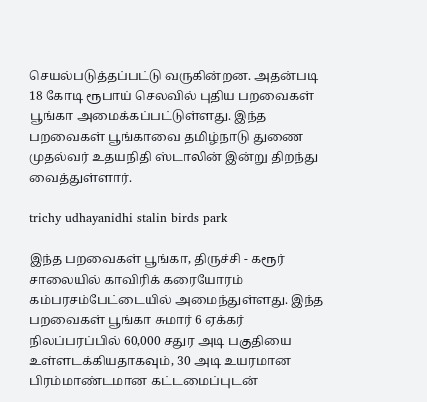செயல்படுத்தப்பட்டு வருகின்றன. அதன்படி 18 கோடி ரூபாய் செலவில் புதிய பறவைகள் பூங்கா அமைக்கப்பட்டுள்ளது. இந்த பறவைகள் பூங்காவை தமிழ்நாடு துணை முதல்வர் உதயநிதி ஸ்டாலின் இன்று திறந்து வைத்துள்ளார்.

trichy udhayanidhi stalin birds park

இந்த பறவைகள் பூங்கா, திருச்சி - கரூர் சாலையில் காவிரிக் கரையோரம் கம்பரசம்பேட்டையில் அமைந்துள்ளது. இந்த பறவைகள் பூங்கா சுமார் 6 ஏக்கர் நிலப்பரப்பில் 60,000 சதுர அடி பகுதியை உள்ளடக்கியதாகவும், 30 அடி உயரமான பிரம்மாண்டமான கட்டமைப்புடன்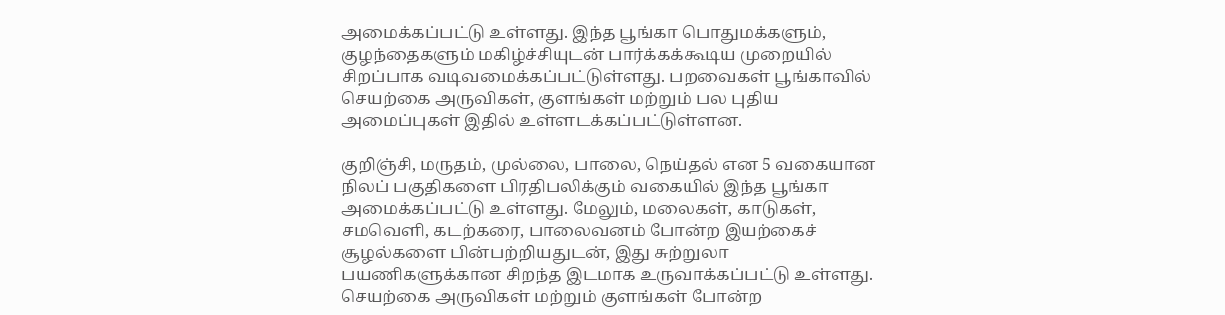அமைக்கப்பட்டு உள்ளது. இந்த பூங்கா பொதுமக்களும், குழந்தைகளும் மகிழ்ச்சியுடன் பார்க்கக்கூடிய முறையில் சிறப்பாக வடிவமைக்கப்பட்டுள்ளது. பறவைகள் பூங்காவில் செயற்கை அருவிகள், குளங்கள் மற்றும் பல புதிய அமைப்புகள் இதில் உள்ளடக்கப்பட்டுள்ளன.

குறிஞ்சி, மருதம், முல்லை, பாலை, நெய்தல் என 5 வகையான நிலப் பகுதிகளை பிரதிபலிக்கும் வகையில் இந்த பூங்கா அமைக்கப்பட்டு உள்ளது. மேலும், மலைகள், காடுகள், சமவெளி, கடற்கரை, பாலைவனம் போன்ற இயற்கைச் சூழல்களை பின்பற்றியதுடன், இது சுற்றுலா பயணிகளுக்கான சிறந்த இடமாக உருவாக்கப்பட்டு உள்ளது. செயற்கை அருவிகள் மற்றும் குளங்கள் போன்ற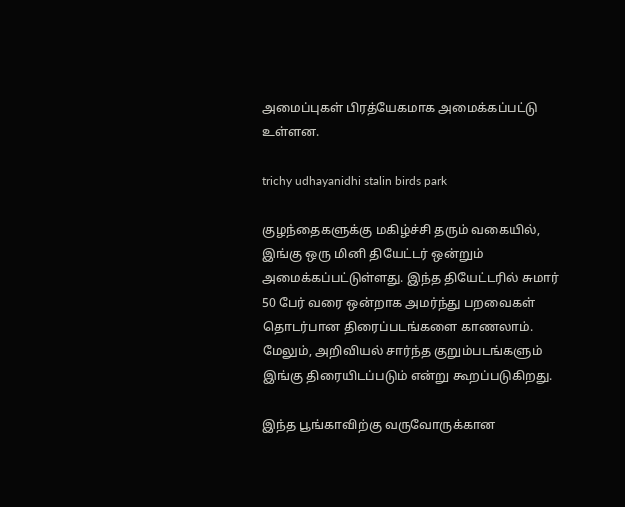அமைப்புகள் பிரத்யேகமாக அமைக்கப்பட்டு உள்ளன.

trichy udhayanidhi stalin birds park

குழந்தைகளுக்கு மகிழ்ச்சி தரும் வகையில், இங்கு ஒரு மினி தியேட்டர் ஒன்றும் அமைக்கப்பட்டுள்ளது. இந்த தியேட்டரில் சுமார் 50 பேர் வரை ஒன்றாக அமர்ந்து பறவைகள் தொடர்பான திரைப்படங்களை காணலாம். மேலும், அறிவியல் சார்ந்த குறும்படங்களும் இங்கு திரையிடப்படும் என்று கூறப்படுகிறது.

இந்த பூங்காவிற்கு வருவோருக்கான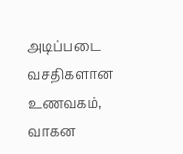அடிப்படை வசதிகளான உணவகம், வாகன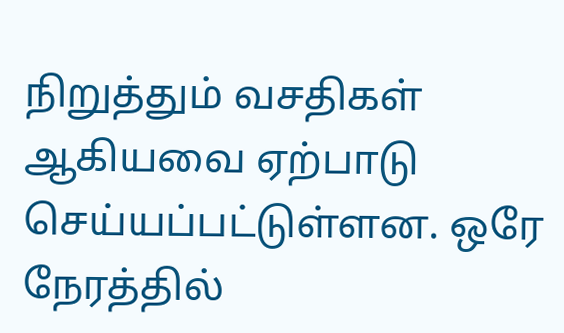நிறுத்தும் வசதிகள் ஆகியவை ஏற்பாடு செய்யப்பட்டுள்ளன. ஒரே நேரத்தில்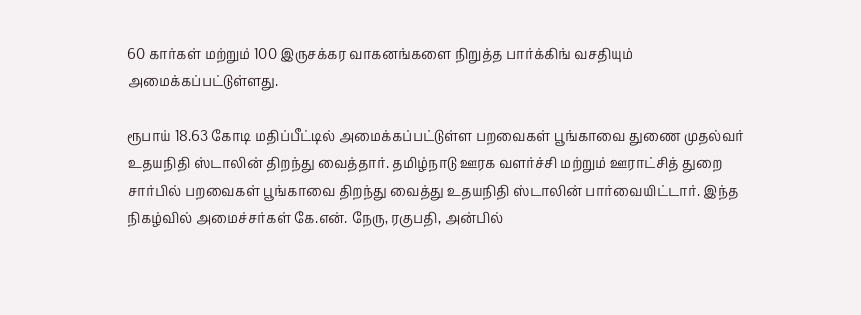60 கார்கள் மற்றும் 100 இருசக்கர வாகனங்களை நிறுத்த பார்க்கிங் வசதியும் அமைக்கப்பட்டுள்ளது.

ரூபாய் 18.63 கோடி மதிப்பீட்டில் அமைக்கப்பட்டுள்ள பறவைகள் பூங்காவை துணை முதல்வர் உதயநிதி ஸ்டாலின் திறந்து வைத்தார். தமிழ்நாடு ஊரக வளர்ச்சி மற்றும் ஊராட்சித் துறை சார்பில் பறவைகள் பூங்காவை திறந்து வைத்து உதயநிதி ஸ்டாலின் பார்வையிட்டார். இந்த நிகழ்வில் அமைச்சர்கள் கே.என். நேரு, ரகுபதி, அன்பில்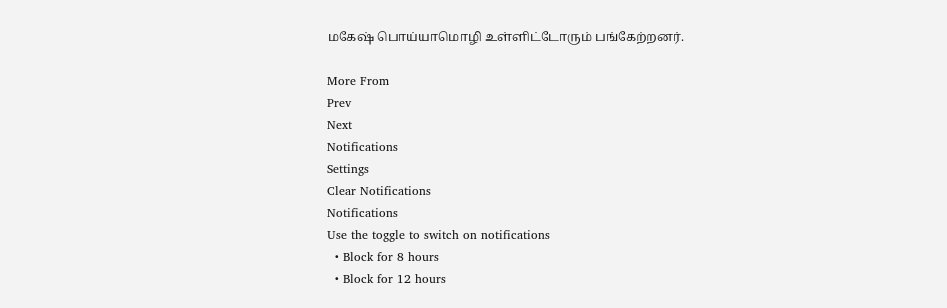மகேஷ் பொய்யாமொழி உள்ளிட்டோரும் பங்கேற்றனர்.

More From
Prev
Next
Notifications
Settings
Clear Notifications
Notifications
Use the toggle to switch on notifications
  • Block for 8 hours
  • Block for 12 hours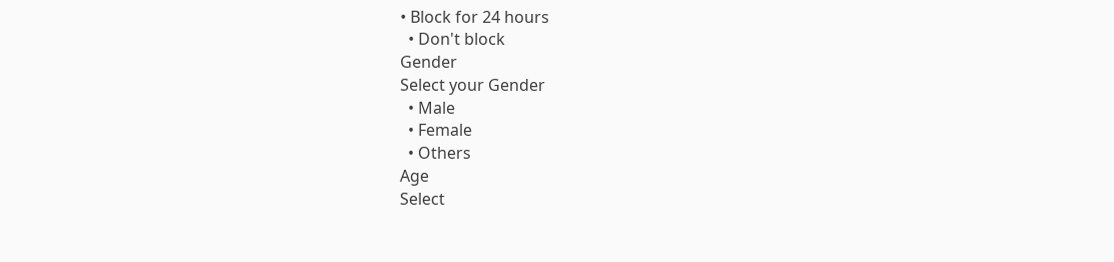• Block for 24 hours
  • Don't block
Gender
Select your Gender
  • Male
  • Female
  • Others
Age
Select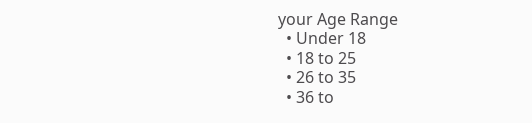your Age Range
  • Under 18
  • 18 to 25
  • 26 to 35
  • 36 to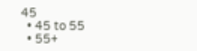45
  • 45 to 55
  • 55+